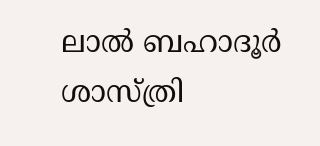ലാല്‍ ബഹാദൂര്‍ ശാസ്ത്രി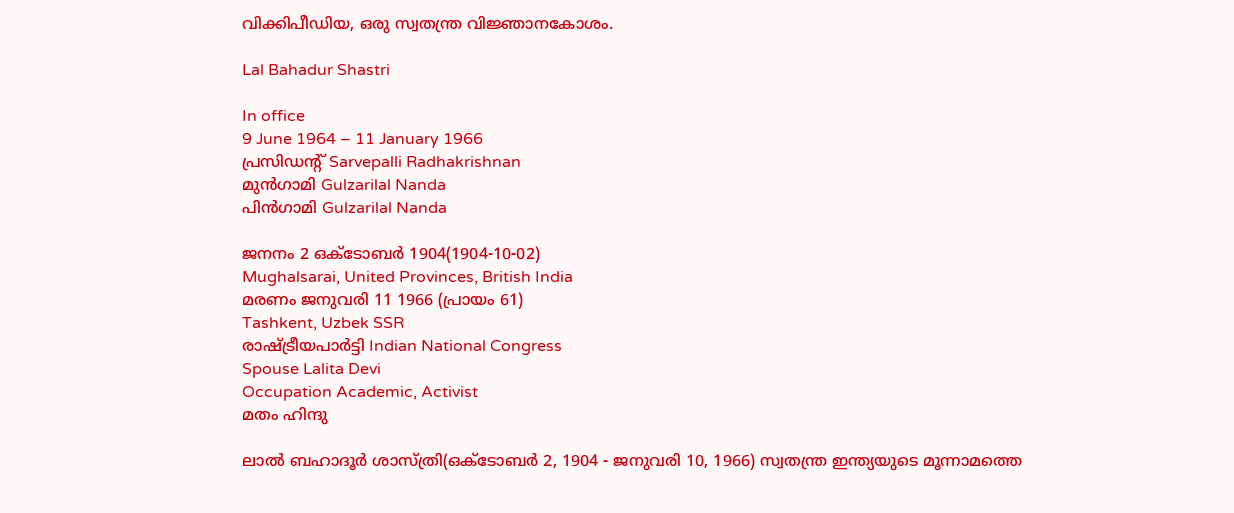വിക്കിപീഡിയ, ഒരു സ്വതന്ത്ര വിജ്ഞാനകോശം.

Lal Bahadur Shastri

In office
9 June 1964 – 11 January 1966
പ്രസിഡന്റ് Sarvepalli Radhakrishnan
മുന്‍ഗാമി Gulzarilal Nanda
പിന്‍ഗാമി Gulzarilal Nanda

ജനനം 2 ഒക്ടോബര്‍ 1904(1904-10-02)
Mughalsarai, United Provinces, British India
മരണം ജനുവരി 11 1966 (പ്രായം 61)
Tashkent, Uzbek SSR
രാഷ്ട്രീയപാര്‍ട്ടി Indian National Congress
Spouse Lalita Devi
Occupation Academic, Activist
മതം ഹിന്ദു

ലാല്‍ ബഹാദൂര്‍ ശാസ്ത്രി(ഒക്ടോബര്‍ 2, 1904 - ജനുവരി 10, 1966) സ്വതന്ത്ര ഇന്ത്യയുടെ മൂന്നാമത്തെ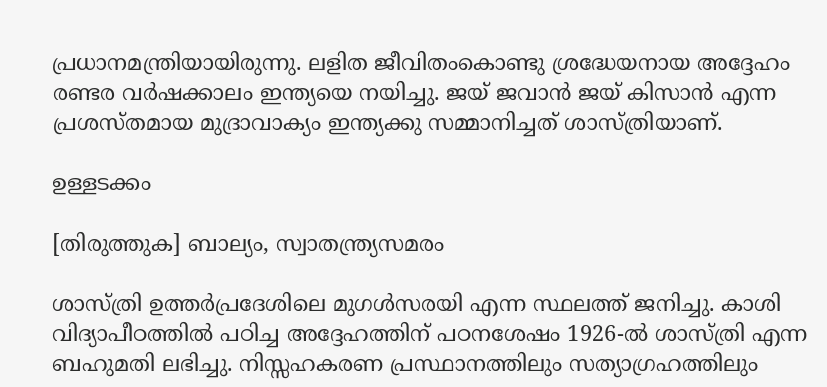പ്രധാനമന്ത്രിയായിരുന്നു. ലളിത ജീവിതംകൊണ്ടു ശ്രദ്ധേയനായ അദ്ദേഹം രണ്ടര വര്‍ഷക്കാലം ഇന്ത്യയെ നയിച്ചു. ജയ്‌ ജവാന്‍ ജയ്‌ കിസാന്‍ എന്ന പ്രശസ്തമായ മുദ്രാവാക്യം ഇന്ത്യക്കു സമ്മാനിച്ചത്‌ ശാസ്ത്രിയാണ്‌.

ഉള്ളടക്കം

[തിരുത്തുക] ബാല്യം, സ്വാതന്ത്ര്യസമരം

ശാസ്ത്രി ഉത്തര്‍പ്രദേശിലെ മുഗള്‍സരയി എന്ന സ്ഥലത്ത് ജനിച്ചു. കാശി വിദ്യാപീഠത്തില്‍ പഠിച്ച അദ്ദേഹത്തിന് പഠനശേഷം 1926-ല്‍ ശാസ്ത്രി എന്ന ബഹുമതി ലഭിച്ചു. നിസ്സഹകരണ പ്രസ്ഥാനത്തിലും സത്യാഗ്രഹത്തിലും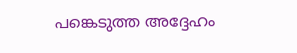പങ്കെടുത്ത അദ്ദേഹം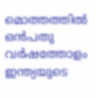മൊത്തത്തില്‍ ഒന്‍പതു വര്‍ഷത്തോളം ഇന്ത്യയുടെ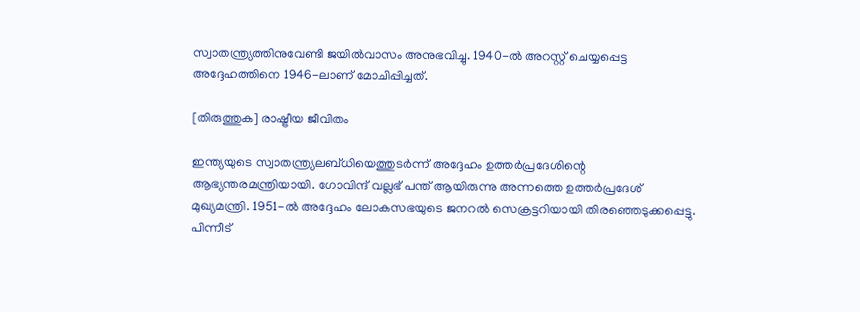സ്വാതന്ത്ര്യത്തിനുവേണ്ടി ജയില്‍‌വാസം അനുഭവിച്ചു. 1940-ല്‍ അറസ്റ്റ് ചെയ്യപ്പെട്ട അദ്ദേഹത്തിനെ 1946-ലാണ് മോചിപ്പിച്ചത്.

[തിരുത്തുക] രാഷ്ട്രീയ ജീവിതം

ഇന്ത്യയുടെ സ്വാതന്ത്ര്യലബ്ധിയെത്തുടര്‍ന്ന് അദ്ദേഹം ഉത്തര്‍പ്രദേശിന്റെ ആഭ്യന്തരമന്ത്രിയായി. ഗോവിന്ദ് വല്ലഭ് പന്ത് ആയിരുന്നു അന്നത്തെ ഉത്തര്‍പ്രദേശ് മുഖ്യമന്ത്രി. 1951-ല്‍ അദ്ദേഹം ലോകസഭയുടെ ജനറല്‍ സെക്രട്ടറിയായി തിരഞ്ഞെടുക്കപ്പെട്ടു. പിന്നീട്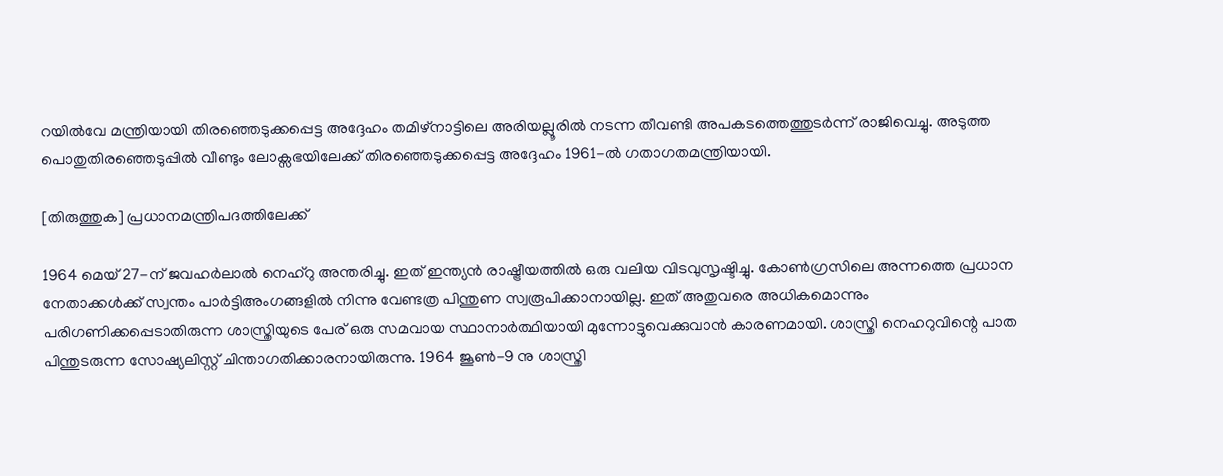റയില്‍‌വേ മന്ത്രിയായി തിരഞ്ഞെടുക്കപ്പെട്ട അദ്ദേഹം തമിഴ്‌നാട്ടിലെ അരിയല്ലൂരില്‍ നടന്ന തീവണ്ടി അപകടത്തെത്തുടര്‍ന്ന് രാജിവെച്ചു. അടുത്ത പൊതുതിരഞ്ഞെടുപ്പില്‍ വീണ്ടും ലോക്സഭയിലേക്ക് തിരഞ്ഞെടുക്കപ്പെട്ട അദ്ദേഹം 1961-ല്‍ ഗതാഗതമന്ത്രിയായി.

[തിരുത്തുക] പ്രധാനമന്ത്രിപദത്തിലേക്ക്

1964 മെയ് 27-ന് ജവഹര്‍ലാല്‍ നെഹ്റു അന്തരിച്ചു. ഇത് ഇന്ത്യന്‍ രാഷ്ട്രീയത്തില്‍ ഒരു വലിയ വിടവുസൃഷ്ടിച്ചു. കോണ്‍ഗ്രസിലെ അന്നത്തെ പ്രധാന നേതാക്കള്‍ക്ക് സ്വന്തം പാര്‍ട്ടിഅംഗങ്ങളില്‍ നിന്നു വേണ്ടത്ര പിന്തുണ സ്വരൂപിക്കാ‍നായില്ല. ഇത് അതുവരെ അധികമൊന്നും പരിഗണിക്കപ്പെടാതിരുന്ന ശാസ്ത്രിയുടെ പേര് ഒരു സമവായ സ്ഥാനാര്‍ത്ഥിയായി മുന്നോട്ടുവെക്കുവാന്‍ കാരണമായി. ശാസ്ത്രി നെഹറുവിന്റെ പാത പിന്തുടരുന്ന സോഷ്യലിസ്റ്റ് ചിന്താഗതിക്കാരനായിരുന്നു. 1964 ജൂണ്‍-9 നു ശാസ്ത്രി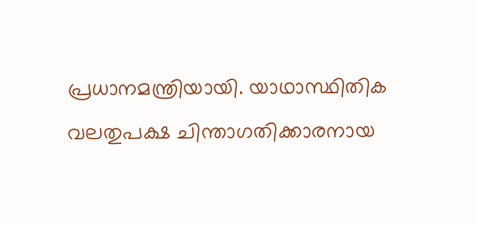പ്രധാനമന്ത്രിയായി. യാഥാസ്ഥിതിക വലതുപക്ഷ ചിന്താഗതിക്കാ‍രനായ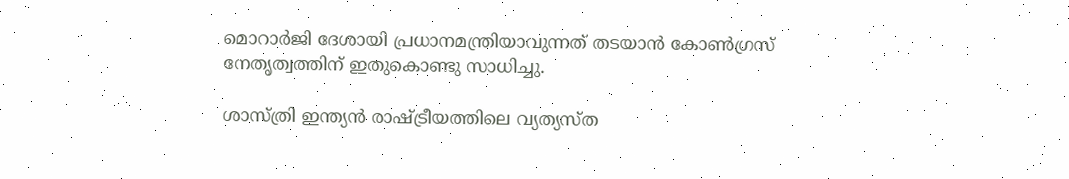മൊറാര്‍ജി ദേശായി പ്രധാനമന്ത്രിയാവുന്നത് തടയാന്‍ കോണ്‍ഗ്രസ് നേതൃത്വത്തിന് ഇതുകൊണ്ടു സാധിച്ചു.

ശാസ്ത്രി ഇന്ത്യന്‍ രാഷ്ട്രീയത്തിലെ വ്യത്യസ്ത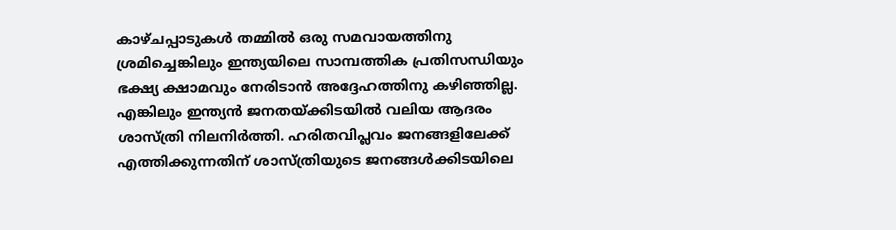കാഴ്ചപ്പാടുകള്‍ തമ്മില്‍ ഒരു സമവായത്തിനു ശ്രമിച്ചെങ്കിലും ഇന്ത്യയിലെ സാമ്പത്തിക പ്രതിസന്ധിയും ഭക്ഷ്യ ക്ഷാമവും നേരിടാന്‍ അദ്ദേഹത്തിനു കഴിഞ്ഞില്ല. എങ്കിലും ഇന്ത്യന്‍ ജനതയ്ക്കിടയില്‍ വലിയ ആദരം ശാസ്ത്രി നിലനിര്‍ത്തി. ഹരിതവിപ്ലവം ജനങ്ങളിലേക്ക് എത്തിക്കുന്നതിന് ശാസ്ത്രിയുടെ ജനങ്ങള്‍ക്കിടയിലെ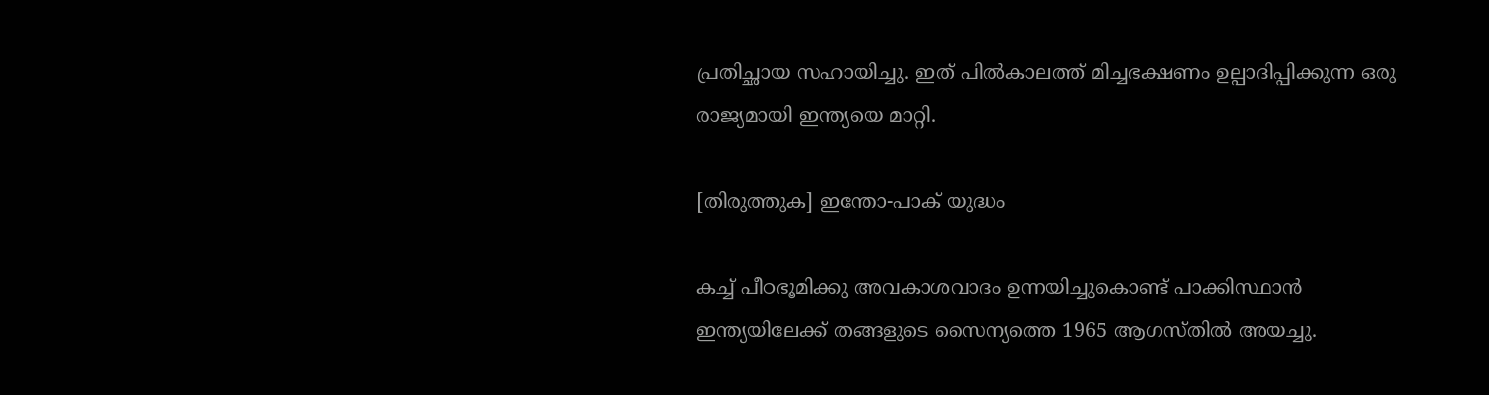പ്രതിച്ഛായ സഹായിച്ചു. ഇത് പില്‍കാലത്ത് മിച്ചഭക്ഷണം ഉല്പാദിപ്പിക്കുന്ന ഒരു രാജ്യമായി ഇന്ത്യയെ മാറ്റി.

[തിരുത്തുക] ഇന്തോ-പാക് യുദ്ധം

കച്ച് പീഠഭൂമിക്കു അവകാശവാദം ഉന്നയിച്ചുകൊണ്ട് പാക്കിസ്ഥാന്‍ ഇന്ത്യയിലേക്ക് തങ്ങളുടെ സൈന്യത്തെ 1965 ആഗസ്തില്‍ അയച്ചു.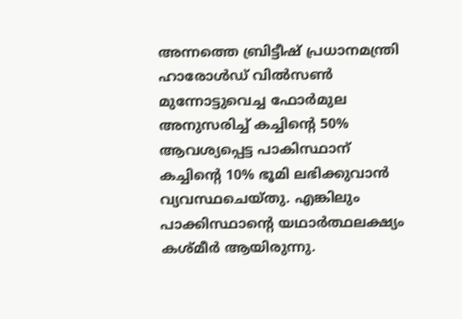അന്നത്തെ ബ്രിട്ടീഷ് പ്രധാനമന്ത്രി ഹാരോള്‍ഡ് വില്‍‌സണ്‍ മുന്നോട്ടുവെച്ച ഫോര്‍മുല അനുസരിച്ച് കച്ചിന്റെ 50% ആവശ്യപ്പെട്ട പാകിസ്ഥാന് കച്ചിന്റെ 10% ഭൂമി ലഭിക്കുവാന്‍ വ്യവസ്ഥചെയ്തു. എങ്കിലും പാക്കിസ്ഥാന്റെ യഥാര്‍ത്ഥലക്ഷ്യം കശ്മീര്‍ ആയിരുന്നു.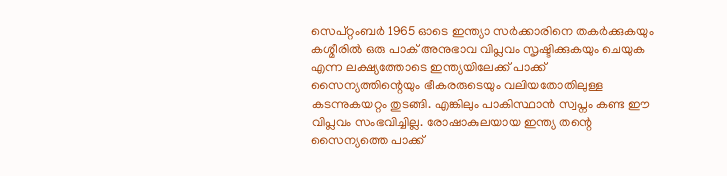സെപ്റ്റംബര്‍ 1965 ഓടെ ഇന്ത്യാ സര്‍ക്കാരിനെ തകര്‍ക്കുകയും കശ്മീരില്‍ ഒരു പാക് അനുഭാ‍വ വിപ്ലവം സൃഷ്ടിക്കുകയും ചെയുക എന്ന ലക്ഷ്യത്തോടെ ഇന്ത്യയിലേക്ക് പാക്ക് സൈന്യത്തിന്റെയും ഭീകരരുടെയും വലിയതോതിലുള്ള കടന്നുകയറ്റം തുടങ്ങി. എങ്കിലും പാകിസ്ഥാന്‍ സ്വപ്നം കണ്ട ഈ വിപ്ലവം സംഭവിച്ചില്ല. രോഷാകുലയായ ഇന്ത്യ തന്റെ സൈന്യത്തെ പാക്ക്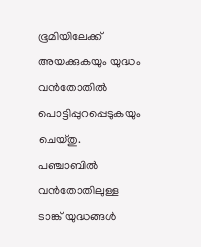ഭൂമിയിലേക്ക് അയക്കുകയും യുദ്ധം വന്‍‌തോതില്‍ പൊട്ടിപ്പുറപ്പെടുകയും ചെയ്തു. പഞ്ചാബില്‍ വന്‍‌തോതിലുള്ള ടാങ്ക് യുദ്ധങ്ങള്‍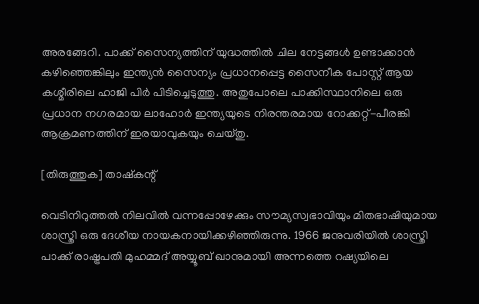അരങ്ങേറി. പാക്ക് സൈന്യത്തിന് യുദ്ധത്തില്‍ ചില നേട്ടങ്ങള്‍ ഉണ്ടാ‍ക്കാന്‍ കഴിഞ്ഞെങ്കിലും ഇന്ത്യന്‍ സൈന്യം പ്രധാ‍നപ്പെട്ട സൈനീക പോസ്റ്റ് ആയ കശ്മീരിലെ ഹാജി പിര്‍ പിടിച്ചെടുത്തു. അതുപോലെ പാക്കിസ്ഥാനിലെ ഒരു പ്രധാന നഗരമായ ലാഹോര്‍ ഇന്ത്യയുടെ നിരന്തരമായ റോക്കറ്റ്-പീരങ്കി ആക്രമണത്തിന് ഇരയാവുകയും ചെയ്തു.

[തിരുത്തുക] താഷ്കന്റ്

വെടിനിറുത്തല്‍ നിലവില്‍ വന്നപ്പോഴേക്കും സൗമ്യസ്വഭാവിയും മിതഭാഷിയുമായ ശാസ്ത്രി ഒരു ദേശീയ നായകനായിക്കഴിഞ്ഞിരുന്നു. 1966 ജനുവരിയില്‍ ശാസ്ത്രി പാക്ക് രാഷ്ട്രപതി മുഹമ്മദ് അയ്യൂബ് ഖാനുമായി അന്നത്തെ റഷ്യയിലെ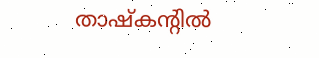താഷ്കന്റില്‍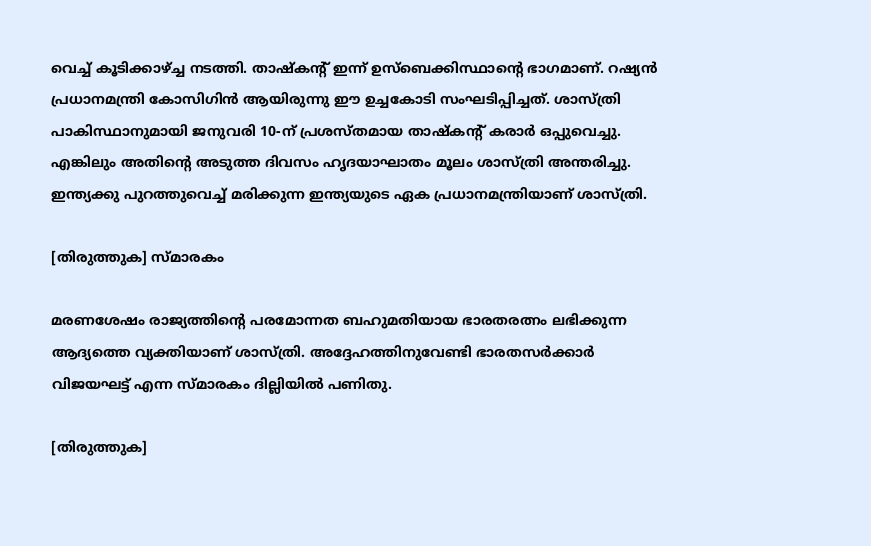വെച്ച് കൂടിക്കാഴ്ച്ച നടത്തി. താഷ്കന്റ് ഇന്ന് ഉസ്ബെക്കിസ്ഥാന്റെ ഭാഗമാണ്. റഷ്യന്‍ പ്രധാനമന്ത്രി കോസിഗിന്‍ ആയിരുന്നു ഈ ഉച്ചകോടി സംഘടിപ്പിച്ചത്. ശാസ്ത്രി പാകിസ്ഥാനുമായി ജനുവരി 10-ന് പ്രശസ്തമായ താഷ്കന്റ് കരാര്‍ ഒപ്പുവെച്ചു. എങ്കിലും അതിന്റെ അടുത്ത ദിവസം ഹൃദയാഘാതം മൂലം ശാസ്ത്രി അന്തരിച്ചു. ഇന്ത്യക്കു പുറത്തുവെച്ച് മരിക്കുന്ന ഇന്ത്യയുടെ ഏക പ്രധാനമന്ത്രിയാണ് ശാസ്ത്രി.

[തിരുത്തുക] സ്മാരകം

മരണശേഷം രാജ്യത്തിന്റെ പരമോന്നത ബഹുമതിയായ ഭാരതരത്നം ലഭിക്കുന്ന ആദ്യത്തെ വ്യക്തിയാണ് ശാസ്ത്രി. അദ്ദേഹത്തിനുവേണ്ടി ഭാരതസര്‍ക്കാര്‍ വിജയഘട്ട് എന്ന സ്മാരകം ദില്ലിയില്‍ പണിതു.

[തിരുത്തുക]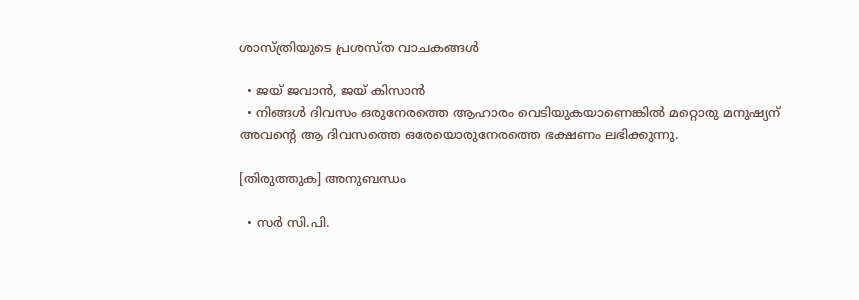ശാ‍സ്ത്രിയുടെ പ്രശസ്ത വാചകങ്ങള്‍

  • ജയ് ജവാന്‍, ജയ് കിസാന്‍
  • നിങ്ങള്‍ ദിവസം ഒരുനേരത്തെ ആഹാരം വെടിയുകയാണെങ്കില്‍ മറ്റൊരു മനുഷ്യന് അവന്റെ ആ ദിവസത്തെ ഒരേയൊരുനേരത്തെ ഭക്ഷണം ലഭിക്കുന്നു.

[തിരുത്തുക] അനുബന്ധം

  • സര്‍ സി.പി.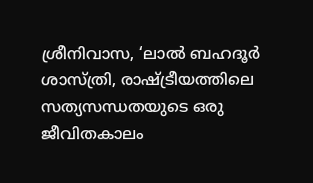ശ്രീനിവാസ, ‘ലാല്‍ ബഹദൂര്‍ ശാസ്ത്രി, രാഷ്ട്രീയത്തിലെ സത്യസന്ധതയുടെ ഒരു ജീവിതകാലം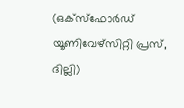(ഒക്സ്ഫോര്‍ഡ് യൂണിവേഴ്സിറ്റി പ്രസ്, ദില്ലി)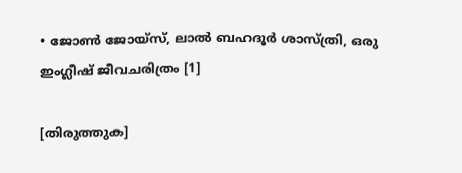• ജോണ്‍ ജോയ്സ്, ലാല്‍ ബഹദൂര്‍ ശാസ്ത്രി, ഒരു ഇംഗ്ലീഷ് ജീവചരിത്രം [1]

[തിരുത്തുക]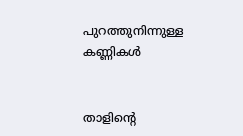പുറത്തുനിന്നുള്ള കണ്ണികള്‍


താളിന്റെ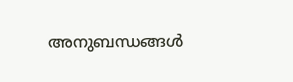അനുബന്ധങ്ങള്‍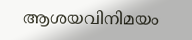ആശയവിനിമയം